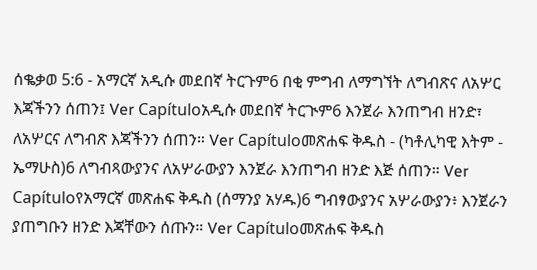ሰቈቃወ 5:6 - አማርኛ አዲሱ መደበኛ ትርጉም6 በቂ ምግብ ለማግኘት ለግብጽና ለአሦር እጃችንን ሰጠን፤ Ver Capítuloአዲሱ መደበኛ ትርጒም6 እንጀራ እንጠግብ ዘንድ፣ ለአሦርና ለግብጽ እጃችንን ሰጠን። Ver Capítuloመጽሐፍ ቅዱስ - (ካቶሊካዊ እትም - ኤማሁስ)6 ለግብጻውያንና ለአሦራውያን እንጀራ እንጠግብ ዘንድ እጅ ሰጠን። Ver Capítuloየአማርኛ መጽሐፍ ቅዱስ (ሰማንያ አሃዱ)6 ግብፃውያንና አሦራውያን፥ እንጀራን ያጠግቡን ዘንድ እጃቸውን ሰጡን። Ver Capítuloመጽሐፍ ቅዱስ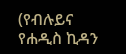(የብሉይና የሐዲስ ኪዳን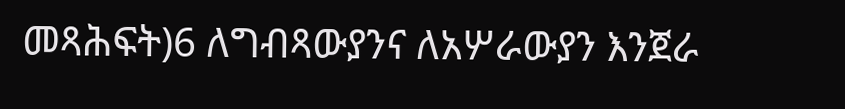መጻሕፍት)6 ለግብጻውያንና ለአሦራውያን እንጀራ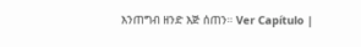እንጠግብ ዘንድ እጅ ሰጠን። Ver Capítulo |